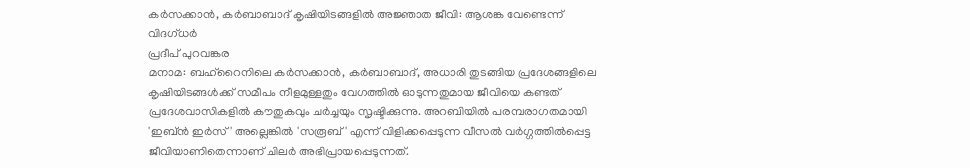കർസക്കാൻ, കർബാബാദ് കൃഷിയിടങ്ങളിൽ അജ്ഞാത ജീവി: ആശങ്ക വേണ്ടെന്ന് വിദഗ്ധർ
പ്രദീപ് പുറവങ്കര
മനാമ: ബഹ്റൈനിലെ കർസക്കാൻ, കർബാബാദ്, അധാരി തുടങ്ങിയ പ്രദേശങ്ങളിലെ കൃഷിയിടങ്ങൾക്ക് സമീപം നീളമുള്ളതും വേഗത്തിൽ ഓടുന്നതുമായ ജീവിയെ കണ്ടത് പ്രദേശവാസികളിൽ കൗതുകവും ചർച്ചയും സൃഷ്ടിക്കുന്നു. അറബിയിൽ പരമ്പരാഗതമായി 'ഇബ്ൻ ഇർസ്' അല്ലെങ്കിൽ 'സരൂബ്' എന്ന് വിളിക്കപ്പെടുന്ന വീസൽ വർഗ്ഗത്തിൽപ്പെട്ട ജീവിയാണിതെന്നാണ് ചിലർ അഭിപ്രായപ്പെടുന്നത്.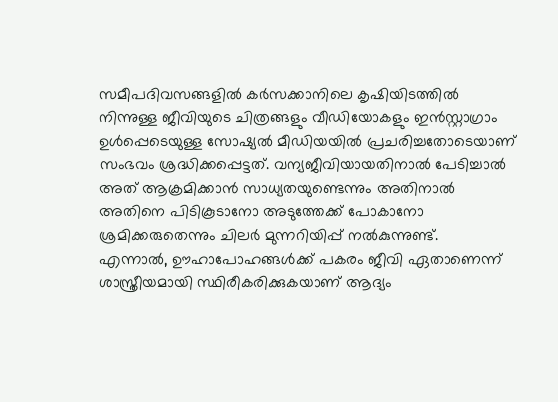സമീപദിവസങ്ങളിൽ കർസക്കാനിലെ കൃഷിയിടത്തിൽ നിന്നുള്ള ജീവിയുടെ ചിത്രങ്ങളും വീഡിയോകളും ഇൻസ്റ്റാഗ്രാം ഉൾപ്പെടെയുള്ള സോഷ്യൽ മീഡിയയിൽ പ്രചരിച്ചതോടെയാണ് സംഭവം ശ്രദ്ധിക്കപ്പെട്ടത്. വന്യജീവിയായതിനാൽ പേടിച്ചാൽ അത് ആക്രമിക്കാൻ സാധ്യതയുണ്ടെന്നും അതിനാൽ അതിനെ പിടികൂടാനോ അടുത്തേക്ക് പോകാനോ ശ്രമിക്കരുതെന്നും ചിലർ മുന്നറിയിപ്പ് നൽകുന്നുണ്ട്.
എന്നാൽ, ഊഹാപോഹങ്ങൾക്ക് പകരം ജീവി ഏതാണെന്ന് ശാസ്ത്രീയമായി സ്ഥിരീകരിക്കുകയാണ് ആദ്യം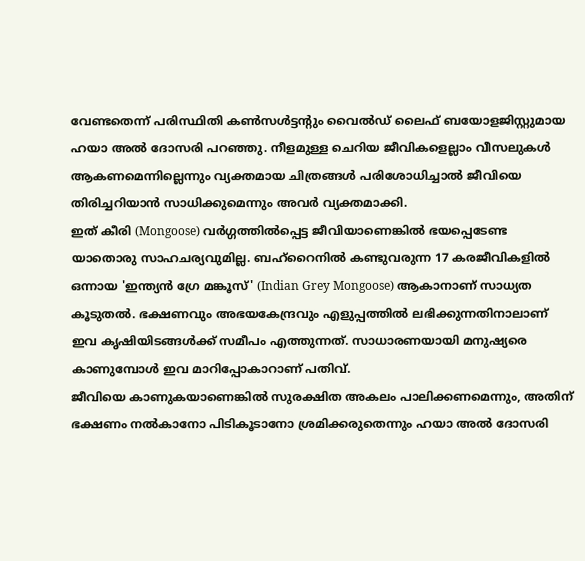വേണ്ടതെന്ന് പരിസ്ഥിതി കൺസൾട്ടന്റും വൈൽഡ് ലൈഫ് ബയോളജിസ്റ്റുമായ ഹയാ അൽ ദോസരി പറഞ്ഞു. നീളമുള്ള ചെറിയ ജീവികളെല്ലാം വീസലുകൾ ആകണമെന്നില്ലെന്നും വ്യക്തമായ ചിത്രങ്ങൾ പരിശോധിച്ചാൽ ജീവിയെ തിരിച്ചറിയാൻ സാധിക്കുമെന്നും അവർ വ്യക്തമാക്കി.
ഇത് കീരി (Mongoose) വർഗ്ഗത്തിൽപ്പെട്ട ജീവിയാണെങ്കിൽ ഭയപ്പെടേണ്ട യാതൊരു സാഹചര്യവുമില്ല. ബഹ്റൈനിൽ കണ്ടുവരുന്ന 17 കരജീവികളിൽ ഒന്നായ 'ഇന്ത്യൻ ഗ്രേ മങ്കൂസ്' (Indian Grey Mongoose) ആകാനാണ് സാധ്യത കൂടുതൽ. ഭക്ഷണവും അഭയകേന്ദ്രവും എളുപ്പത്തിൽ ലഭിക്കുന്നതിനാലാണ് ഇവ കൃഷിയിടങ്ങൾക്ക് സമീപം എത്തുന്നത്. സാധാരണയായി മനുഷ്യരെ കാണുമ്പോൾ ഇവ മാറിപ്പോകാറാണ് പതിവ്.
ജീവിയെ കാണുകയാണെങ്കിൽ സുരക്ഷിത അകലം പാലിക്കണമെന്നും, അതിന് ഭക്ഷണം നൽകാനോ പിടികൂടാനോ ശ്രമിക്കരുതെന്നും ഹയാ അൽ ദോസരി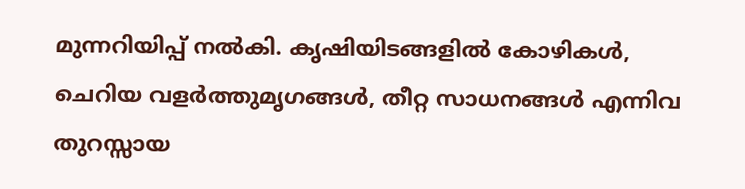മുന്നറിയിപ്പ് നൽകി. കൃഷിയിടങ്ങളിൽ കോഴികൾ, ചെറിയ വളർത്തുമൃഗങ്ങൾ, തീറ്റ സാധനങ്ങൾ എന്നിവ തുറസ്സായ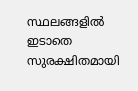സ്ഥലങ്ങളിൽ ഇടാതെ സുരക്ഷിതമായി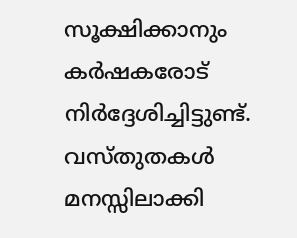സൂക്ഷിക്കാനും കർഷകരോട് നിർദ്ദേശിച്ചിട്ടുണ്ട്. വസ്തുതകൾ മനസ്സിലാക്കി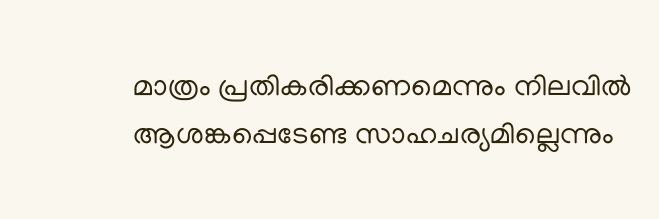മാത്രം പ്രതികരിക്കണമെന്നും നിലവിൽ ആശങ്കപ്പെടേണ്ട സാഹചര്യമില്ലെന്നും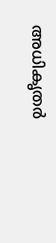അധികൃതർ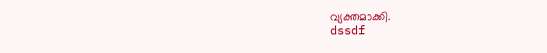വ്യക്തമാക്കി.
dssdf